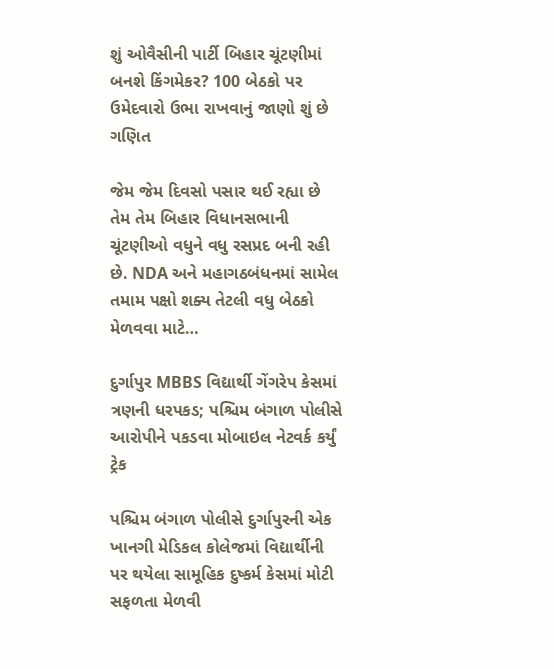શું ઓવૈસીની પાર્ટી બિહાર ચૂંટણીમાં બનશે કિંગમેકર? 100 બેઠકો પર ઉમેદવારો ઉભા રાખવાનું જાણો શું છે ગણિત

જેમ જેમ દિવસો પસાર થઈ રહ્યા છે તેમ તેમ બિહાર વિધાનસભાની ચૂંટણીઓ વધુને વધુ રસપ્રદ બની રહી છે. NDA અને મહાગઠબંધનમાં સામેલ તમામ પક્ષો શક્ય તેટલી વધુ બેઠકો મેળવવા માટે…

દુર્ગાપુર MBBS વિદ્યાર્થી ગેંગરેપ કેસમાં ત્રણની ધરપકડ; પશ્ચિમ બંગાળ પોલીસે આરોપીને પકડવા મોબાઇલ નેટવર્ક કર્યું ટ્રેક

પશ્ચિમ બંગાળ પોલીસે દુર્ગાપુરની એક ખાનગી મેડિકલ કોલેજમાં વિદ્યાર્થીની પર થયેલા સામૂહિક દુષ્કર્મ કેસમાં મોટી સફળતા મેળવી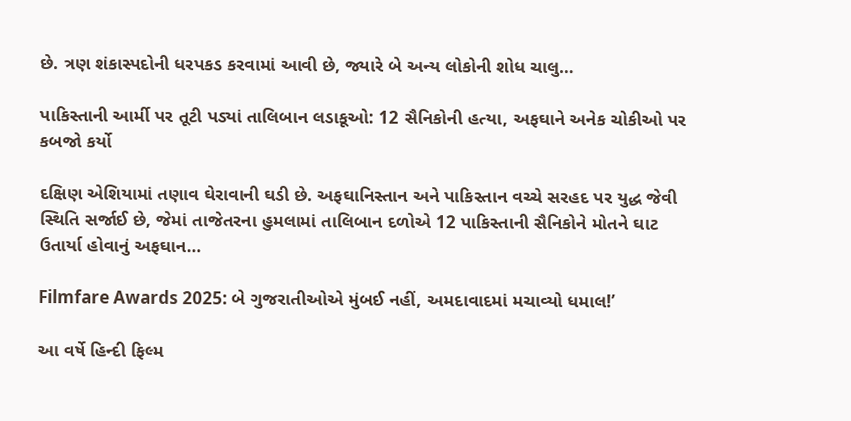છે. ત્રણ શંકાસ્પદોની ધરપકડ કરવામાં આવી છે, જ્યારે બે અન્ય લોકોની શોધ ચાલુ…

પાકિસ્તાની આર્મી પર તૂટી પડ્યાં તાલિબાન લડાકૂઓ: 12 સૈનિકોની હત્યા, અફઘાને અનેક ચોકીઓ પર કબજો કર્યો

દક્ષિણ એશિયામાં તણાવ ઘેરાવાની ઘડી છે. અફઘાનિસ્તાન અને પાકિસ્તાન વચ્ચે સરહદ પર યુદ્ધ જેવી સ્થિતિ સર્જાઈ છે, જેમાં તાજેતરના હુમલામાં તાલિબાન દળોએ 12 પાકિસ્તાની સૈનિકોને મોતને ઘાટ ઉતાર્યા હોવાનું અફઘાન…

Filmfare Awards 2025: બે ગુજરાતીઓએ મુંબઈ નહીં, અમદાવાદમાં મચાવ્યો ધમાલ!’

આ વર્ષે હિન્દી ફિલ્મ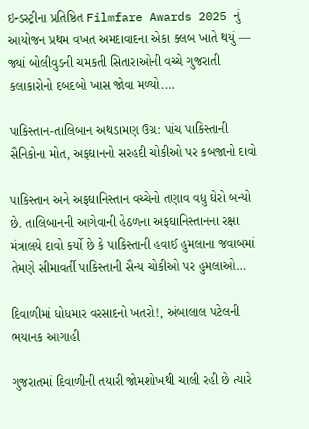ઇન્ડસ્ટ્રીના પ્રતિષ્ઠિત Filmfare Awards 2025 નું આયોજન પ્રથમ વખત અમદાવાદના એકા ક્લબ ખાતે થયું — જ્યાં બોલીવુડની ચમકતી સિતારાઓની વચ્ચે ગુજરાતી કલાકારોનો દબદબો ખાસ જોવા મળ્યો.…

પાકિસ્તાન-તાલિબાન અથડામણ ઉગ્ર: પાંચ પાકિસ્તાની સૈનિકોના મોત, અફઘાનનો સરહદી ચોકીઓ પર કબજાનો દાવો

પાકિસ્તાન અને અફઘાનિસ્તાન વચ્ચેનો તણાવ વધુ ઘેરો બન્યો છે. તાલિબાનની આગેવાની હેઠળના અફઘાનિસ્તાનના રક્ષા મંત્રાલયે દાવો કર્યો છે કે પાકિસ્તાની હવાઈ હુમલાના જવાબમાં તેમણે સીમાવર્તી પાકિસ્તાની સૈન્ય ચોકીઓ પર હુમલાઓ…

દિવાળીમાં ધોધમાર વરસાદનો ખતરો!, અંબાલાલ પટેલની ભયાનક આગાહી

ગુજરાતમાં દિવાળીની તયારી જોમશોખથી ચાલી રહી છે ત્યારે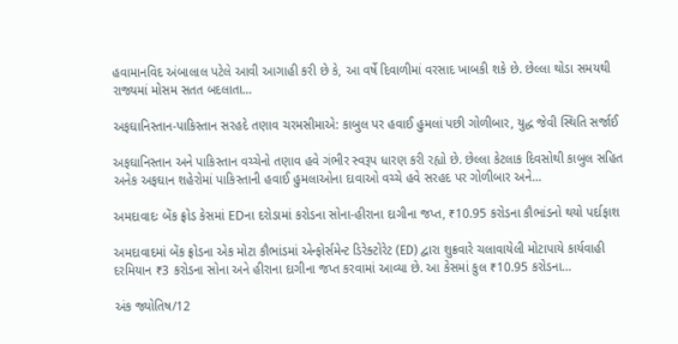હવામાનવિદ અંબાલાલ પટેલે આવી આગાહી કરી છે કે, આ વર્ષે દિવાળીમાં વરસાદ ખાબકી શકે છે. છેલ્લા થોડા સમયથી રાજ્યમાં મોસમ સતત બદલાતા…

અફઘાનિસ્તાન-પાકિસ્તાન સરહદે તણાવ ચરમસીમાએ: કાબુલ પર હવાઈ હુમલાં પછી ગોળીબાર, યુદ્ધ જેવી સ્થિતિ સર્જાઈ

અફઘાનિસ્તાન અને પાકિસ્તાન વચ્ચેનો તણાવ હવે ગંભીર સ્વરૂપ ધારણ કરી રહ્યો છે. છેલ્લા કેટલાક દિવસોથી કાબુલ સહિત અનેક અફઘાન શહેરોમાં પાકિસ્તાની હવાઈ હુમલાઓના દાવાઓ વચ્ચે હવે સરહદ પર ગોળીબાર અને…

અમદાવાદઃ બેંક ફ્રોડ કેસમાં EDના દરોડામાં કરોડના સોના-હીરાના દાગીના જપ્ત, ₹10.95 કરોડના કૌભાંડનો થયો પર્દાફાશ

અમદાવાદમાં બેંક ફ્રોડના એક મોટા કૌભાંડમાં એન્ફોર્સમેન્ટ ડિરેક્ટોરેટ (ED) દ્વારા શુક્રવારે ચલાવાયેલી મોટાપાયે કાર્યવાહી દરમિયાન ₹3 કરોડના સોના અને હીરાના દાગીના જપ્ત કરવામાં આવ્યા છે. આ કેસમાં કુલ ₹10.95 કરોડના…

અંક જ્યોતિષ/12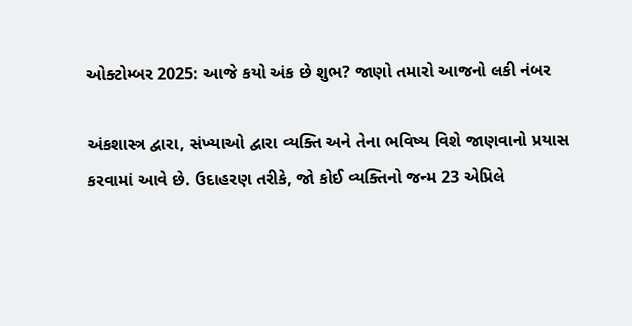ઓક્ટોમ્બર 2025: આજે કયો અંક છે શુભ? જાણો તમારો આજનો લકી નંબર

અંકશાસ્ત્ર દ્વારા, સંખ્યાઓ દ્વારા વ્યક્તિ અને તેના ભવિષ્ય વિશે જાણવાનો પ્રયાસ કરવામાં આવે છે. ઉદાહરણ તરીકે, જો કોઈ વ્યક્તિનો જન્મ 23 એપ્રિલે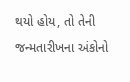થયો હોય, તો તેની જન્મતારીખના અંકોનો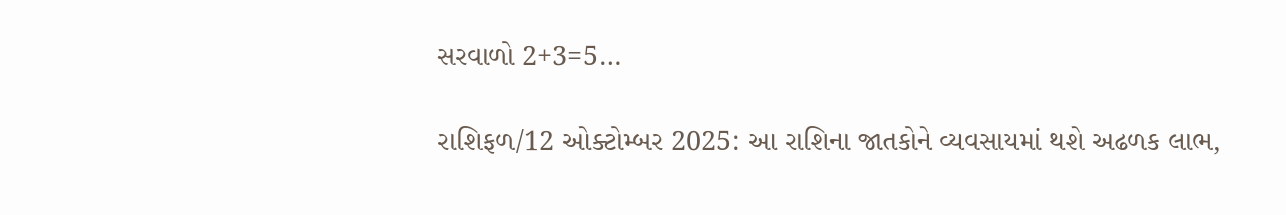સરવાળો 2+3=5…

રાશિફળ/12 ઓક્ટોમ્બર 2025: આ રાશિના જાતકોને વ્યવસાયમાં થશે અઢળક લાભ,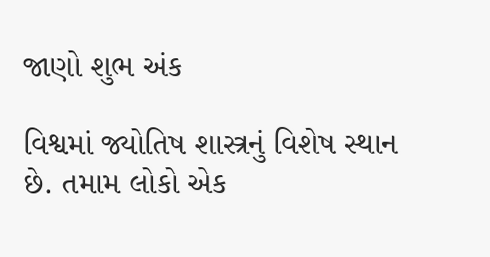જાણો શુભ અંક

વિશ્વમાં જ્યોતિષ શાસ્ત્રનું વિશેષ સ્થાન છે. તમામ લોકો એક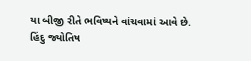યા બીજી રીતે ભવિષ્યને વાંચવામાં આવે છે. હિંદુ જ્યોતિષ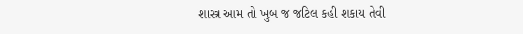શાસ્ત્ર આમ તો ખુબ જ જટિલ કહી શકાય તેવી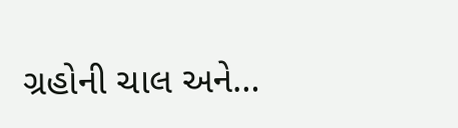ગ્રહોની ચાલ અને…